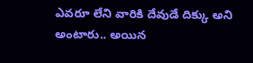ఎవరూ లేని వారికి దేవుడే దిక్కు అని అంటారు.. అయిన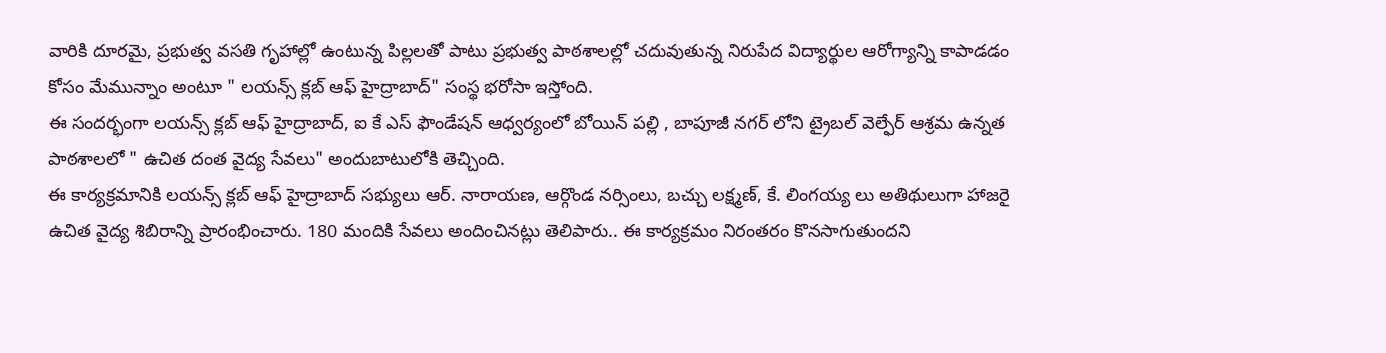వారికి దూరమై, ప్రభుత్వ వసతి గృహాల్లో ఉంటున్న పిల్లలతో పాటు ప్రభుత్వ పాఠశాలల్లో చదువుతున్న నిరుపేద విద్యార్థుల ఆరోగ్యాన్ని కాపాడడం కోసం మేమున్నాం అంటూ " లయన్స్ క్లబ్ ఆఫ్ హైద్రాబాద్" సంస్థ భరోసా ఇస్తోంది.
ఈ సందర్భంగా లయన్స్ క్లబ్ ఆఫ్ హైద్రాబాద్, ఐ కే ఎస్ ఫౌండేషన్ ఆధ్వర్యంలో బోయిన్ పల్లి , బాపూజీ నగర్ లోని ట్రైబల్ వెల్ఫేర్ ఆశ్రమ ఉన్నత పాఠశాలలో " ఉచిత దంత వైద్య సేవలు" అందుబాటులోకి తెచ్చింది.
ఈ కార్యక్రమానికి లయన్స్ క్లబ్ ఆఫ్ హైద్రాబాద్ సభ్యులు ఆర్. నారాయణ, ఆర్గొండ నర్సింలు, బచ్చు లక్ష్మణ్, కే. లింగయ్య లు అతిథులుగా హాజరై ఉచిత వైద్య శిబిరాన్ని ప్రారంభించారు. 180 మందికి సేవలు అందించినట్లు తెలిపారు.. ఈ కార్యక్రమం నిరంతరం కొనసాగుతుందని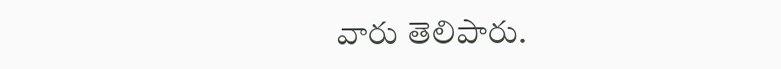వారు తెలిపారు.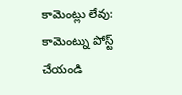కామెంట్లు లేవు:
కామెంట్ను పోస్ట్ చేయండి